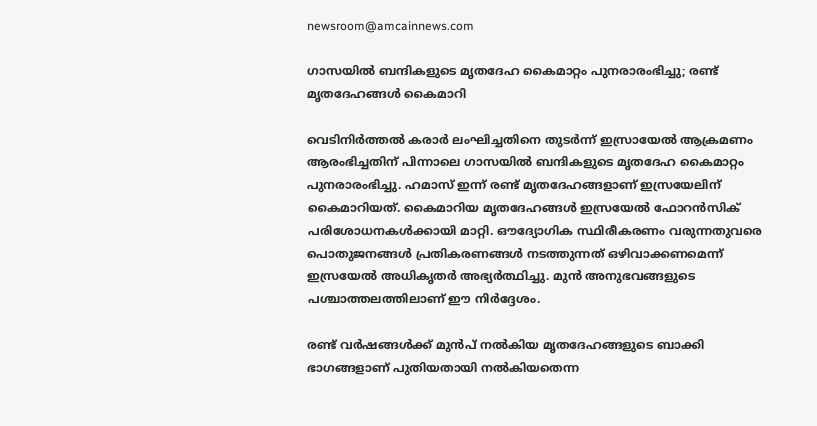newsroom@amcainnews.com

ഗാസയില്‍ ബന്ദികളുടെ മൃതദേഹ കൈമാറ്റം പുനരാരംഭിച്ചു; രണ്ട് മൃതദേഹങ്ങള്‍ കൈമാറി

വെടിനിര്‍ത്തല്‍ കരാര്‍ ലംഘിച്ചതിനെ തുടര്‍ന്ന് ഇസ്രായേല്‍ ആക്രമണം ആരംഭിച്ചതിന് പിന്നാലെ ഗാസയില്‍ ബന്ദികളുടെ മൃതദേഹ കൈമാറ്റം പുനരാരംഭിച്ചു. ഹമാസ് ഇന്ന് രണ്ട് മൃതദേഹങ്ങളാണ് ഇസ്രയേലിന് കൈമാറിയത്. കൈമാറിയ മൃതദേഹങ്ങള്‍ ഇസ്രയേല്‍ ഫോറന്‍സിക് പരിശോധനകള്‍ക്കായി മാറ്റി. ഔദ്യോഗിക സ്ഥിരീകരണം വരുന്നതുവരെ പൊതുജനങ്ങള്‍ പ്രതികരണങ്ങള്‍ നടത്തുന്നത് ഒഴിവാക്കണമെന്ന് ഇസ്രയേല്‍ അധികൃതര്‍ അഭ്യര്‍ത്ഥിച്ചു. മുന്‍ അനുഭവങ്ങളുടെ പശ്ചാത്തലത്തിലാണ് ഈ നിര്‍ദ്ദേശം.

രണ്ട് വര്‍ഷങ്ങള്‍ക്ക് മുന്‍പ് നല്‍കിയ മൃതദേഹങ്ങളുടെ ബാക്കി ഭാഗങ്ങളാണ് പുതിയതായി നല്‍കിയതെന്ന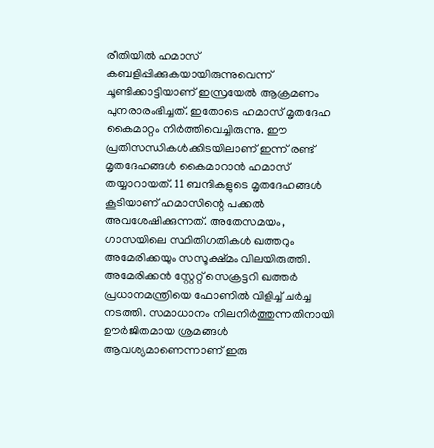രീതിയില്‍ ഹമാസ് കബളിപ്പിക്കുകയായിരുന്നുവെന്ന് ചൂണ്ടിക്കാട്ടിയാണ് ഇസ്രയേല്‍ ആക്രമണം പുനരാരംഭിച്ചത്. ഇതോടെ ഹമാസ് മൃതദേഹ കൈമാറ്റം നിര്‍ത്തിവെച്ചിരുന്നു. ഈ പ്രതിസന്ധികള്‍ക്കിടയിലാണ് ഇന്ന് രണ്ട് മൃതദേഹങ്ങള്‍ കൈമാറാന്‍ ഹമാസ് തയ്യാറായത്. 11 ബന്ദികളുടെ മൃതദേഹങ്ങള്‍ കൂടിയാണ് ഹമാസിന്റെ പക്കല്‍ അവശേഷിക്കുന്നത്. അതേസമയം, ഗാസയിലെ സ്ഥിതിഗതികള്‍ ഖത്തറും അമേരിക്കയും സസൂക്ഷ്മം വിലയിരുത്തി. അമേരിക്കന്‍ സ്റ്റേറ്റ് സെക്രട്ടറി ഖത്തര്‍ പ്രധാനമന്ത്രിയെ ഫോണില്‍ വിളിച്ച് ചര്‍ച്ച നടത്തി. സമാധാനം നിലനിര്‍ത്തുന്നതിനായി ഊര്‍ജിതമായ ശ്രമങ്ങള്‍ ആവശ്യമാണെന്നാണ് ഇരു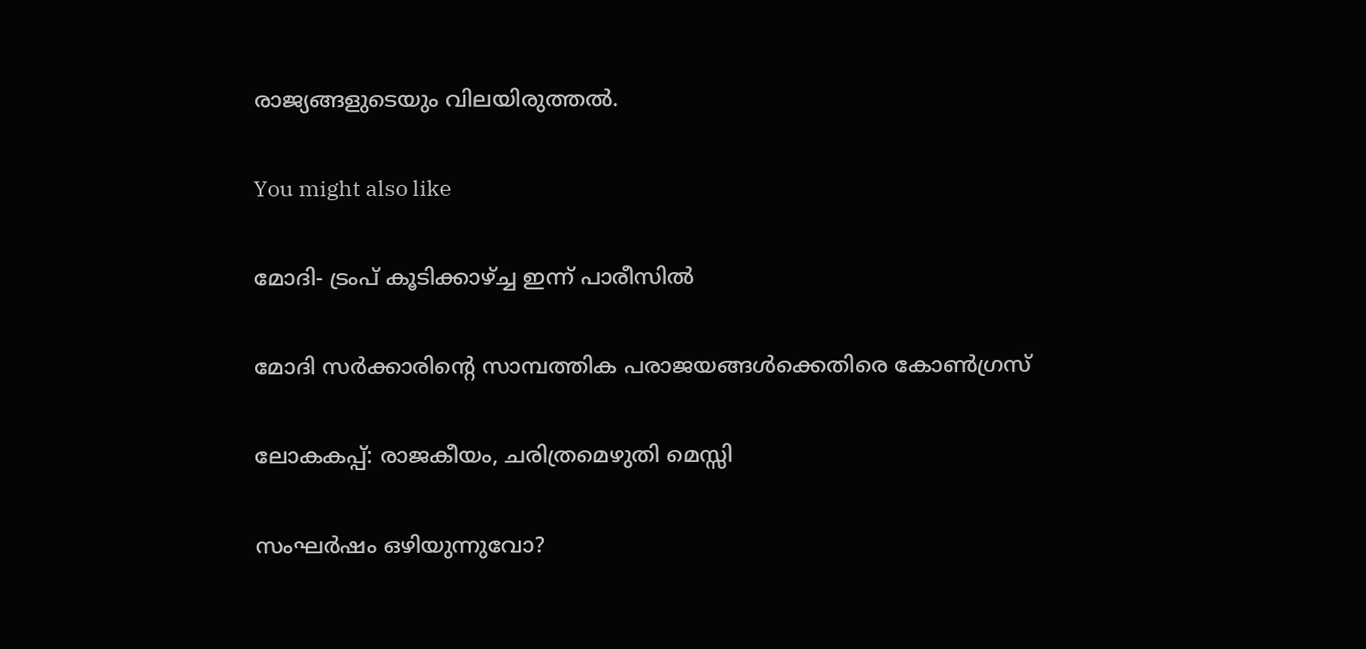രാജ്യങ്ങളുടെയും വിലയിരുത്തല്‍.

You might also like

മോദി- ട്രംപ് കൂടിക്കാഴ്ച്ച ഇന്ന് പാരീസില്‍

മോദി സർക്കാരിന്റെ സാമ്പത്തിക പരാജയങ്ങൾക്കെതിരെ കോൺഗ്രസ്

ലോകകപ്പ്: രാജകീയം, ചരിത്രമെഴുതി മെസ്സി

സംഘർഷം ഒഴിയുന്നുവോ?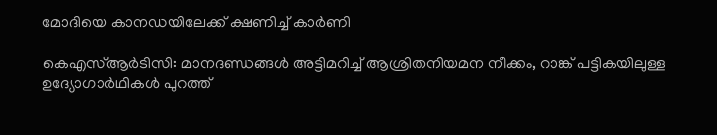മോദിയെ കാനഡയിലേക്ക് ക്ഷണിച്ച് കാർണി

കെഎസ്ആർടിസി: മാനദണ്ഡങ്ങൾ അട്ടിമറിച്ച് ആശ്രിതനിയമന നീക്കം, റാങ്ക് പട്ടികയിലുള്ള ഉദ്യോഗാർഥികൾ പുറത്ത്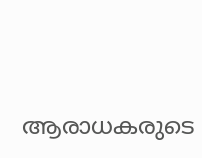ആരാധകരുടെ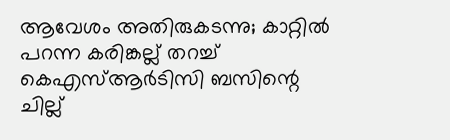ആവേശം അതിരുകടന്നു; കാറ്റിൽ പറന്ന കരിങ്കല്ല് തറച്ച് കെഎസ്ആർടിസി ബസിന്റെ ചില്ല്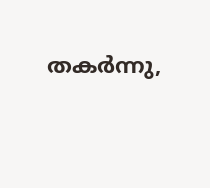തകർന്നു,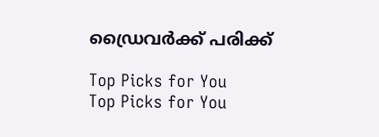ഡ്രൈവർക്ക് പരിക്ക്

Top Picks for You
Top Picks for You